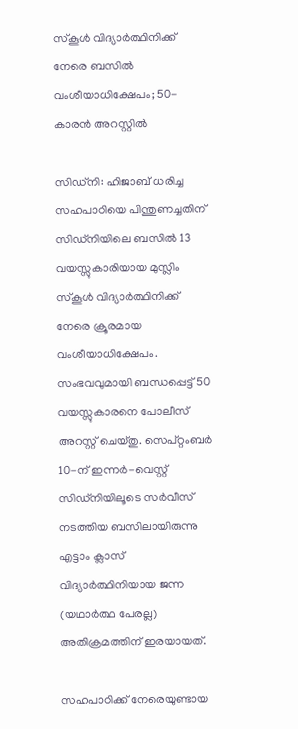സ്‌കൂൾ വിദ്യാർത്ഥിനിക്ക് നേരെ ബസിൽ വംശീയാധിക്ഷേപം; 50-കാരൻ അറസ്റ്റിൽ

സിഡ്നി: ഹിജാബ് ധരിച്ച സഹപാഠിയെ പിന്തുണച്ചതിന് സിഡ്നിയിലെ ബസിൽ 13 വയസ്സുകാരിയായ മുസ്ലിം സ്‌കൂൾ വിദ്യാർത്ഥിനിക്ക് നേരെ ക്രൂരമായ വംശീയാധിക്ഷേപം. സംഭവവുമായി ബന്ധപ്പെട്ട് 50 വയസ്സുകാരനെ പോലീസ് അറസ്റ്റ് ചെയ്തു. സെപ്റ്റംബർ 10-ന് ഇന്നർ-വെസ്റ്റ് സിഡ്നിയിലൂടെ സർവീസ് നടത്തിയ ബസിലായിരുന്നു എട്ടാം ക്ലാസ് വിദ്യാർത്ഥിനിയായ ജന്ന (യഥാർത്ഥ പേരല്ല) അതിക്രമത്തിന് ഇരയായത്.

സഹപാഠിക്ക് നേരെയുണ്ടായ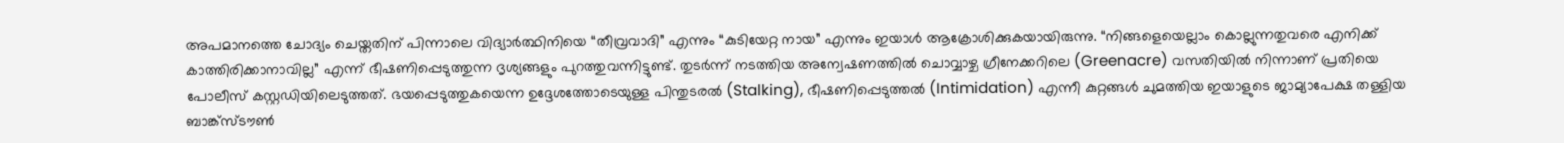അപമാനത്തെ ചോദ്യം ചെയ്തതിന് പിന്നാലെ വിദ്യാർത്ഥിനിയെ “തീവ്രവാദി” എന്നും “കുടിയേറ്റ നായ” എന്നും ഇയാൾ ആക്രോശിക്കുകയായിരുന്നു. “നിങ്ങളെയെല്ലാം കൊല്ലുന്നതുവരെ എനിക്ക് കാത്തിരിക്കാനാവില്ല” എന്ന് ഭീഷണിപ്പെടുത്തുന്ന ദൃശ്യങ്ങളും പുറത്തുവന്നിട്ടുണ്ട്. തുടർന്ന് നടത്തിയ അന്വേഷണത്തിൽ ചൊവ്വാഴ്ച ഗ്രീനേക്കറിലെ (Greenacre) വസതിയിൽ നിന്നാണ് പ്രതിയെ പോലീസ് കസ്റ്റഡിയിലെടുത്തത്. ഭയപ്പെടുത്തുകയെന്ന ഉദ്ദേശത്തോടെയുള്ള പിന്തുടരൽ (Stalking), ഭീഷണിപ്പെടുത്തൽ (Intimidation) എന്നീ കുറ്റങ്ങൾ ചുമത്തിയ ഇയാളുടെ ജാമ്യാപേക്ഷ തള്ളിയ ബാങ്ക്സ്ടൗൺ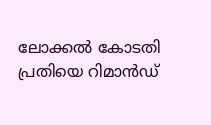ലോക്കൽ കോടതി പ്രതിയെ റിമാൻഡ്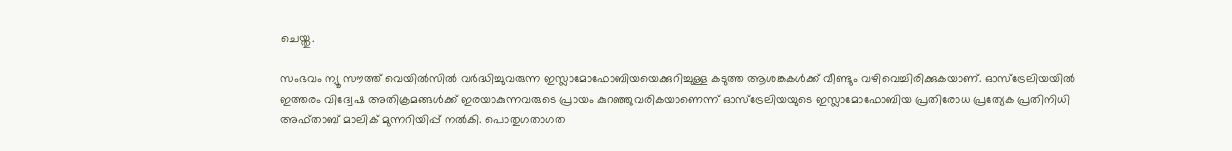ചെയ്തു.

സംഭവം ന്യൂ സൗത്ത് വെയിൽസിൽ വർദ്ധിച്ചുവരുന്ന ഇസ്ലാമോഫോബിയയെക്കുറിച്ചുള്ള കടുത്ത ആശങ്കകൾക്ക് വീണ്ടും വഴിവെച്ചിരിക്കുകയാണ്. ഓസ്‌ട്രേലിയയിൽ ഇത്തരം വിദ്വേഷ അതിക്രമങ്ങൾക്ക് ഇരയാകുന്നവരുടെ പ്രായം കുറഞ്ഞുവരികയാണെന്ന് ഓസ്‌ട്രേലിയയുടെ ഇസ്ലാമോഫോബിയ പ്രതിരോധ പ്രത്യേക പ്രതിനിധി അഫ്താബ് മാലിക് മുന്നറിയിപ്പ് നൽകി. പൊതുഗതാഗത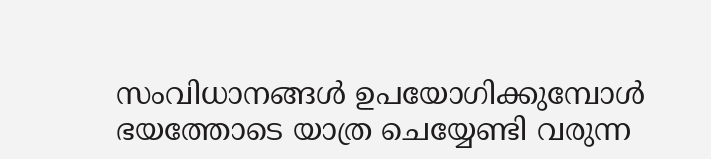സംവിധാനങ്ങൾ ഉപയോഗിക്കുമ്പോൾ ഭയത്തോടെ യാത്ര ചെയ്യേണ്ടി വരുന്ന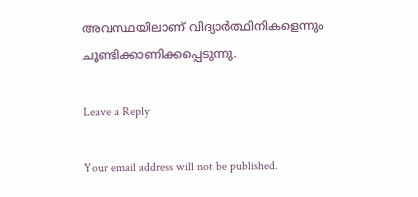അവസ്ഥയിലാണ് വിദ്യാർത്ഥിനികളെന്നും ചൂണ്ടിക്കാണിക്കപ്പെടുന്നു.

Leave a Reply

Your email address will not be published.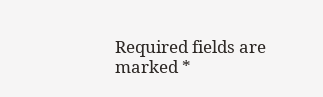Required fields are marked *